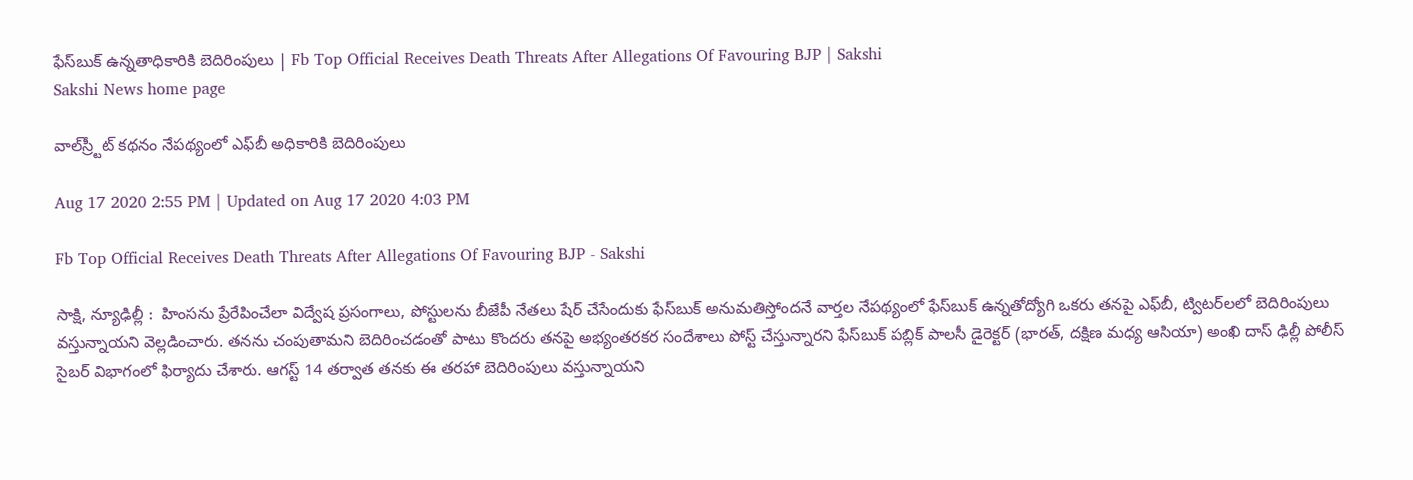ఫేస్‌బుక్‌ ఉన్నతాధికారికి బెదిరింపులు | Fb Top Official Receives Death Threats After Allegations Of Favouring BJP | Sakshi
Sakshi News home page

వాల్‌స్ర్టీట్‌ కథనం నేపథ్యంలో ఎఫ్‌బీ అధికారికి బెదిరింపులు

Aug 17 2020 2:55 PM | Updated on Aug 17 2020 4:03 PM

Fb Top Official Receives Death Threats After Allegations Of Favouring BJP - Sakshi

సాక్షి, న్యూఢిల్లీ :  హింసను ప్రేరేపించేలా విద్వేష ప్రసంగాలు, పోస్టులను బీజేపీ నేతలు షేర్‌ చేసేందుకు ఫేస్‌బుక్‌ అనుమతిస్తోందనే వార్తల నేపథ్యంలో ఫేస్‌బుక్‌ ఉన్నతోద్యోగి ఒకరు తనపై ఎఫ్‌బీ, ట్విటర్‌లలో బెదిరింపులు వస్తున్నాయని వెల్లడించారు. తనను చంపుతామని బెదిరించడంతో పాటు కొందరు తనపై అభ్యంతరకర సందేశాలు పోస్ట్‌ చేస్తున్నారని ఫేస్‌బుక్‌ పబ్లిక్‌ పాలసీ డైరెక్టర్‌ (భారత్‌, దక్షిణ మధ్య ఆసియా) అంఖి దాస్‌ ఢిల్లీ పోలీస్‌ సైబర్‌ విభాగంలో ఫిర్యాదు చేశారు. ఆగస్ట్‌ 14 తర్వాత తనకు ఈ తరహా బెదిరింపులు వస్తున్నాయని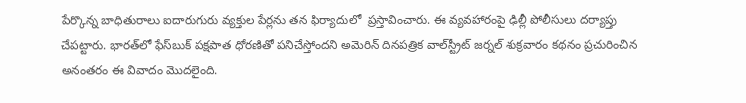పేర్కొన్న బాధితురాలు ఐదారుగురు వ్యక్తుల పేర్లను తన ఫిర్యాదులో  ప్రస్తావించారు. ఈ వ్యవహారంపై ఢిల్లీ పోలీసులు దర్యాప్తు చేపట్టారు. భారత్‌లో ఫేస్‌బుక్‌ పక్షపాత ధోరణితో పనిచేస్తోందని అమెరిన్‌ దినపత్రిక వాల్‌స్ట్రీట్‌ జర్నల్‌ శుక్రవారం కథనం ప్రచురించిన అనంతరం ఈ వివాదం మొదలైంది.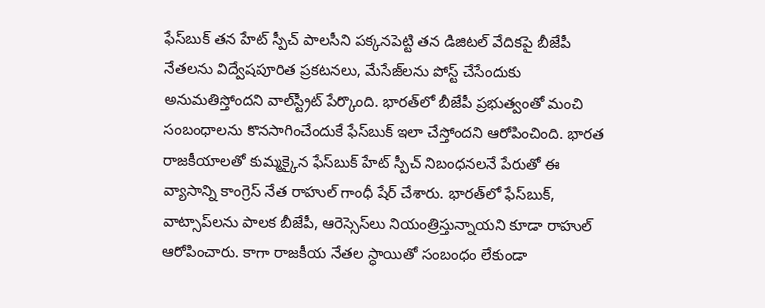ఫేస్‌బుక్‌ తన హేట్‌ స్పీచ్‌ పాలసీని పక్కనపెట్టి తన డిజిటల్‌ వేదికపై బీజేపీ నేతలను విద్వేషపూరిత ప్రకటనలు, మేసేజ్‌లను పోస్ట్‌ చేసేందుకు అనుమతిస్తోందని వాల్‌స్ట్రీట్‌ పేర్కొంది. భారత్‌లో బీజేపీ ప్రభుత్వంతో మంచి సంబంధాలను కొనసాగించేందుకే ఫేస్‌బుక్‌ ఇలా చేస్తోందని ఆరోపించింది. భారత రాజకీయాలతో కుమ్మక్కైన ఫేస్‌బుక్‌ హేట్‌ స్పీచ్‌ నిబంధనలనే పేరుతో ఈ వ్యాసాన్ని కాంగ్రెస్‌ నేత రాహుల్‌ గాంధీ షేర్‌ చేశారు. భారత్‌లో ఫేస్‌బుక్‌, వాట్సాప్‌లను పాలక బీజేపీ, ఆరెస్సెస్‌లు నియంత్రిస్తున్నాయని కూడా రాహుల్‌ ఆరోపించారు. కాగా రాజకీయ నేతల స్ధాయితో సంబంధం లేకుండా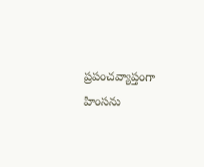ప్రపంచవ్యాప్తంగా హింసను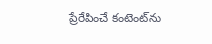ప్రేరేపించే కంటెంట్‌ను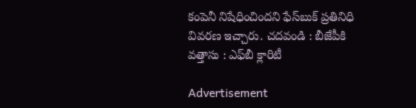కంపెనీ నిషేధించిందని ఫేస్‌బుక్‌ ప్రతినిధి వివరణ ఇచ్చారు. చదవండి : బీజేపీకి వత్తాసు : ఎఫ్‌బీ క్లారిటీ

Advertisement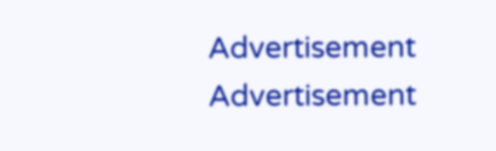Advertisement
Advertisement